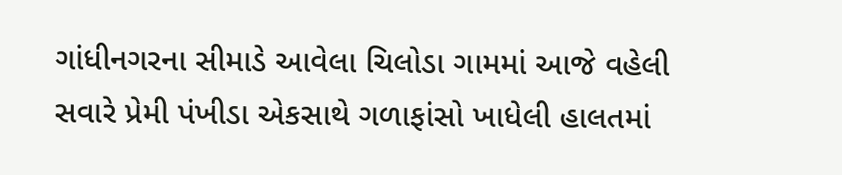ગાંધીનગરના સીમાડે આવેલા ચિલોડા ગામમાં આજે વહેલી સવારે પ્રેમી પંખીડા એકસાથે ગળાફાંસો ખાધેલી હાલતમાં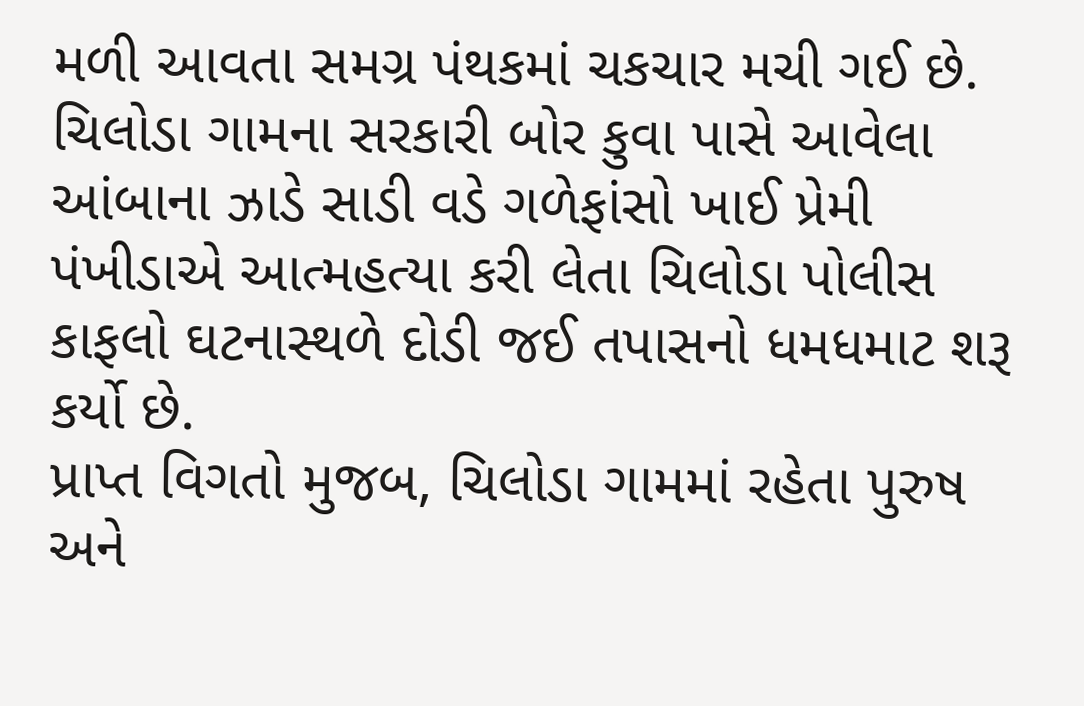મળી આવતા સમગ્ર પંથકમાં ચકચાર મચી ગઈ છે. ચિલોડા ગામના સરકારી બોર કુવા પાસે આવેલા આંબાના ઝાડે સાડી વડે ગળેફાંસો ખાઈ પ્રેમી પંખીડાએ આત્મહત્યા કરી લેતા ચિલોડા પોલીસ કાફલો ઘટનાસ્થળે દોડી જઈ તપાસનો ધમધમાટ શરૂ કર્યો છે.
પ્રાપ્ત વિગતો મુજબ, ચિલોડા ગામમાં રહેતા પુરુષ અને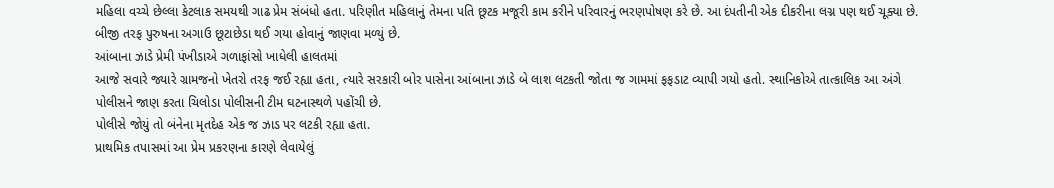મહિલા વચ્ચે છેલ્લા કેટલાક સમયથી ગાઢ પ્રેમ સંબંધો હતા. પરિણીત મહિલાનું તેમના પતિ છૂટક મજૂરી કામ કરીને પરિવારનું ભરણપોષણ કરે છે. આ દંપતીની એક દીકરીના લગ્ન પણ થઈ ચૂક્યા છે. બીજી તરફ પુરુષના અગાઉ છૂટાછેડા થઈ ગયા હોવાનું જાણવા મળ્યું છે.
આંબાના ઝાડે પ્રેમી પંખીડાએ ગળાફાંસો ખાધેલી હાલતમાં
આજે સવારે જ્યારે ગ્રામજનો ખેતરો તરફ જઈ રહ્યા હતા, ત્યારે સરકારી બોર પાસેના આંબાના ઝાડે બે લાશ લટકતી જોતા જ ગામમાં ફફડાટ વ્યાપી ગયો હતો. સ્થાનિકોએ તાત્કાલિક આ અંગે પોલીસને જાણ કરતા ચિલોડા પોલીસની ટીમ ઘટનાસ્થળે પહોંચી છે.
પોલીસે જોયું તો બંનેના મૃતદેહ એક જ ઝાડ પર લટકી રહ્યા હતા.
પ્રાથમિક તપાસમાં આ પ્રેમ પ્રકરણના કારણે લેવાયેલું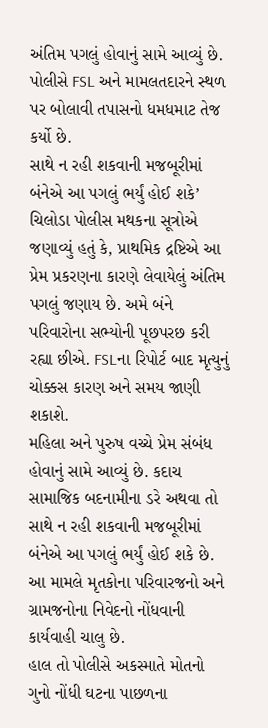અંતિમ પગલું હોવાનું સામે આવ્યું છે. પોલીસે FSL અને મામલતદારને સ્થળ પર બોલાવી તપાસનો ધમધમાટ તેજ કર્યો છે.
સાથે ન રહી શકવાની મજબૂરીમાં બંનેએ આ પગલું ભર્યું હોઈ શકે’
ચિલોડા પોલીસ મથકના સૂત્રોએ જણાવ્યું હતું કે, પ્રાથમિક દ્રષ્ટિએ આ પ્રેમ પ્રકરણના કારણે લેવાયેલું અંતિમ પગલું જણાય છે. અમે બંને પરિવારોના સભ્યોની પૂછપરછ કરી રહ્યા છીએ. FSLના રિપોર્ટ બાદ મૃત્યુનું ચોક્કસ કારણ અને સમય જાણી શકાશે.
મહિલા અને પુરુષ વચ્ચે પ્રેમ સંબંધ હોવાનું સામે આવ્યું છે. કદાચ સામાજિક બદનામીના ડરે અથવા તો સાથે ન રહી શકવાની મજબૂરીમાં બંનેએ આ પગલું ભર્યું હોઈ શકે છે. આ મામલે મૃતકોના પરિવારજનો અને ગ્રામજનોના નિવેદનો નોંધવાની કાર્યવાહી ચાલુ છે.
હાલ તો પોલીસે અકસ્માતે મોતનો ગુનો નોંધી ઘટના પાછળના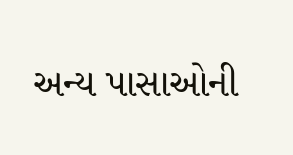અન્ય પાસાઓની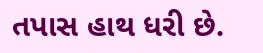તપાસ હાથ ધરી છે.